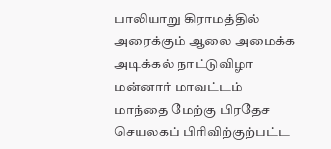பாலியாறு கிராமத்தில் அரைக்கும் ஆலை அமைக்க அடிக்கல் நாட்டுவிழா
மன்னார் மாவட்டம் மாந்தை மேற்கு பிரதேச செயலகப் பிரிவிற்குற்பட்ட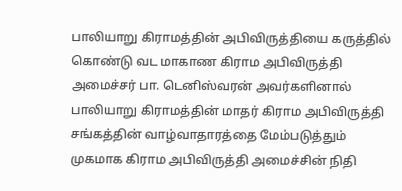பாலியாறு கிராமத்தின் அபிவிருத்தியை கருத்தில் கொண்டு வட மாகாண கிராம அபிவிருத்தி அமைச்சர் பா. டெனிஸ்வரன் அவர்களினால் பாலியாறு கிராமத்தின் மாதர் கிராம அபிவிருத்தி சங்கத்தின் வாழ்வாதாரத்தை மேம்படுத்தும் முகமாக கிராம அபிவிருத்தி அமைச்சின் நிதி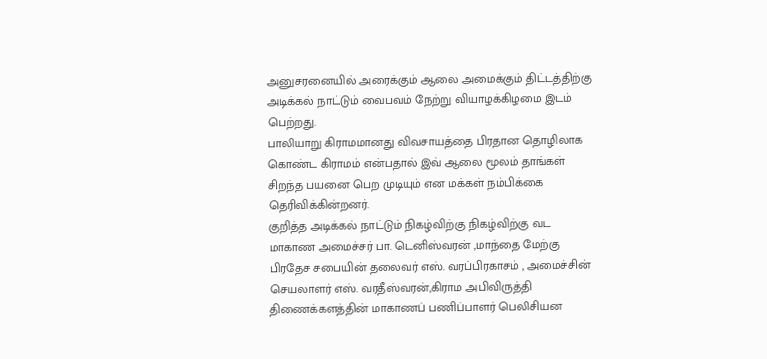அனுசரனையில் அரைக்கும் ஆலை அமைக்கும் திட்டத்திற்கு அடிக்கல் நாட்டும் வைபவம் நேற்று வியாழக்கிழமை இடம் பெற்றது.
பாலியாறு கிராமமானது விவசாயத்தை பிரதான தொழிலாக கொண்ட கிராமம் என்பதால் இவ் ஆலை மூலம் தாங்கள் சிறந்த பயனை பெற முடியும் என மக்கள் நம்பிக்கை தெரிவிக்கின்றனர்.
குறித்த அடிக்கல் நாட்டும் நிகழ்விற்கு நிகழ்விற்கு வட மாகாண அமைச்சர் பா. டெனிஸ்வரன் ,மாந்தை மேற்கு பிரதேச சபையின் தலைவர் எஸ். வரப்பிரகாசம் , அமைச்சின் செயலாளர் எஸ். வரதீஸ்வரன்,கிராம அபிவிருத்தி திணைக்களத்தின் மாகாணப் பணிப்பாளர் பெலிசியன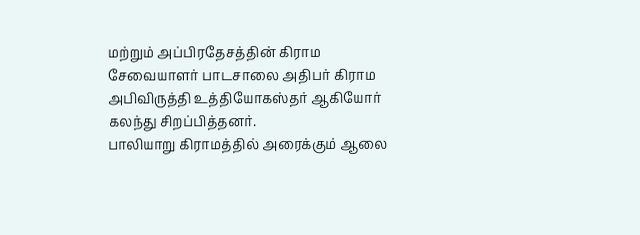மற்றும் அப்பிரதேசத்தின் கிராம சேவையாளர் பாடசாலை அதிபர் கிராம அபிவிருத்தி உத்தியோகஸ்தர் ஆகியோர் கலந்து சிறப்பித்தனர்.
பாலியாறு கிராமத்தில் அரைக்கும் ஆலை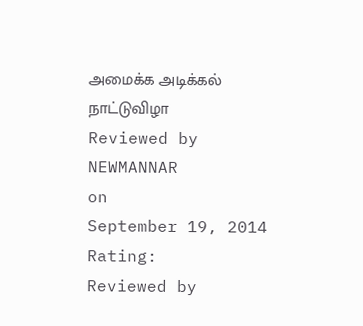அமைக்க அடிக்கல் நாட்டுவிழா
Reviewed by NEWMANNAR
on
September 19, 2014
Rating:
Reviewed by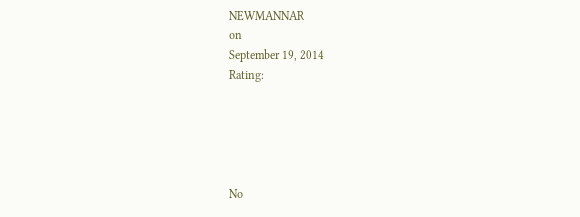NEWMANNAR
on
September 19, 2014
Rating:





No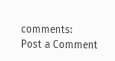comments:
Post a Comment